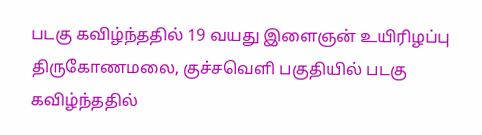படகு கவிழ்ந்ததில் 19 வயது இளைஞன் உயிரிழப்பு
திருகோணமலை, குச்சவெளி பகுதியில் படகு கவிழ்ந்ததில்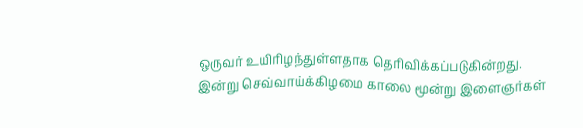ஒருவர் உயிரிழந்துள்ளதாக தெரிவிக்கப்படுகின்றது.
இன்று செவ்வாய்க்கிழமை காலை மூன்று இளைஞர்கள்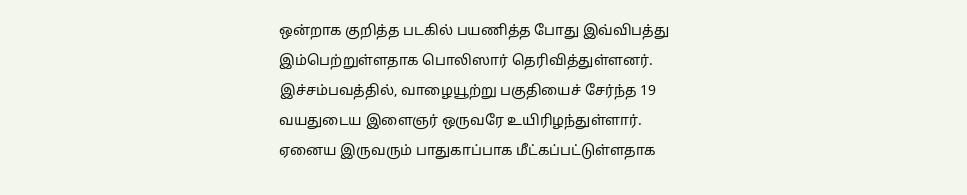ஒன்றாக குறித்த படகில் பயணித்த போது இவ்விபத்து இம்பெற்றுள்ளதாக பொலிஸார் தெரிவித்துள்ளனர்.
இச்சம்பவத்தில், வாழையூற்று பகுதியைச் சேர்ந்த 19 வயதுடைய இளைஞர் ஒருவரே உயிரிழந்துள்ளார்.
ஏனைய இருவரும் பாதுகாப்பாக மீட்கப்பட்டுள்ளதாக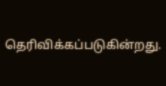தெரிவிக்கப்படுகின்றது.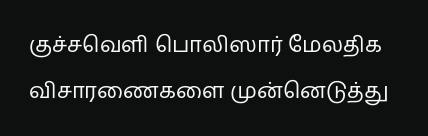குச்சவெளி பொலிஸார் மேலதிக விசாரணைகளை முன்னெடுத்து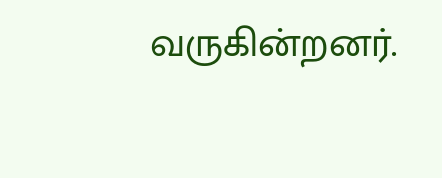வருகின்றனர்.